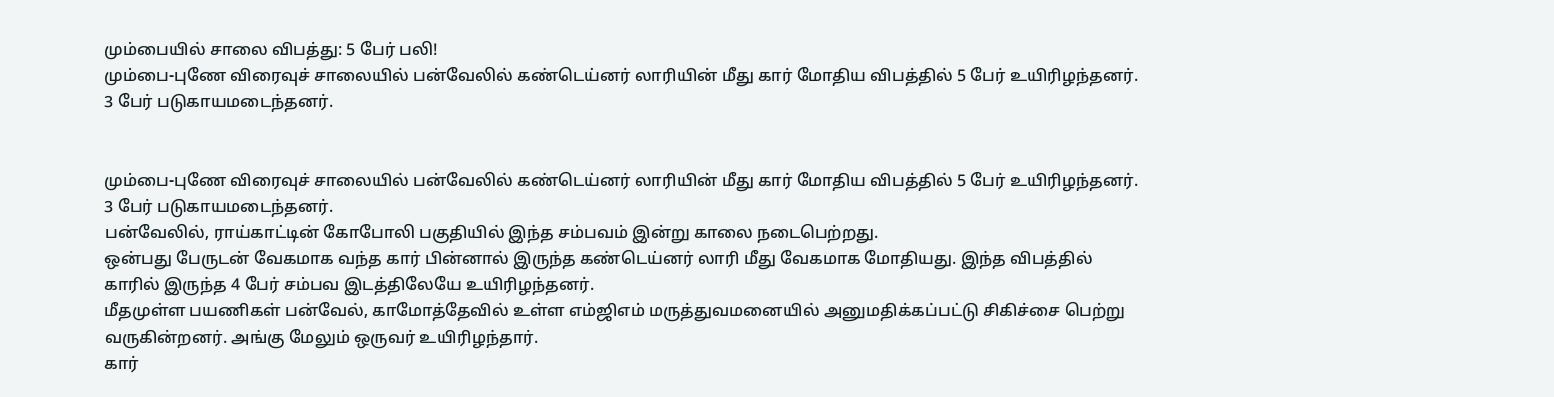மும்பையில் சாலை விபத்து: 5 பேர் பலி!
மும்பை-புணே விரைவுச் சாலையில் பன்வேலில் கண்டெய்னர் லாரியின் மீது கார் மோதிய விபத்தில் 5 பேர் உயிரிழந்தனர். 3 பேர் படுகாயமடைந்தனர்.


மும்பை-புணே விரைவுச் சாலையில் பன்வேலில் கண்டெய்னர் லாரியின் மீது கார் மோதிய விபத்தில் 5 பேர் உயிரிழந்தனர். 3 பேர் படுகாயமடைந்தனர்.
பன்வேலில், ராய்காட்டின் கோபோலி பகுதியில் இந்த சம்பவம் இன்று காலை நடைபெற்றது.
ஒன்பது பேருடன் வேகமாக வந்த கார் பின்னால் இருந்த கண்டெய்னர் லாரி மீது வேகமாக மோதியது. இந்த விபத்தில் காரில் இருந்த 4 பேர் சம்பவ இடத்திலேயே உயிரிழந்தனர்.
மீதமுள்ள பயணிகள் பன்வேல், காமோத்தேவில் உள்ள எம்ஜிஎம் மருத்துவமனையில் அனுமதிக்கப்பட்டு சிகிச்சை பெற்று வருகின்றனர். அங்கு மேலும் ஒருவர் உயிரிழந்தார்.
கார்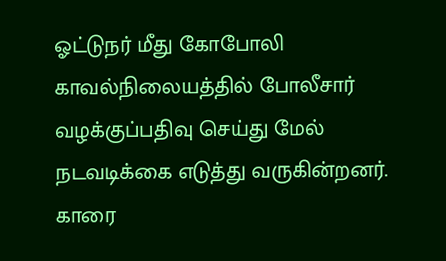ஓட்டுநர் மீது கோபோலி காவல்நிலையத்தில் போலீசார் வழக்குப்பதிவு செய்து மேல் நடவடிக்கை எடுத்து வருகின்றனர்.
காரை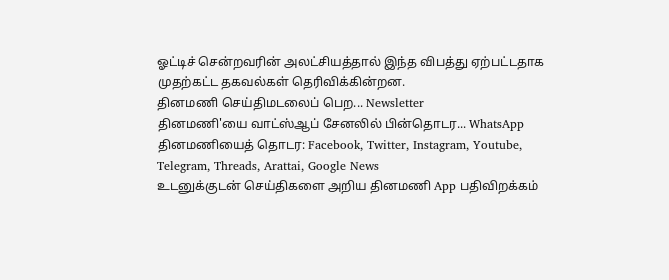ஓட்டிச் சென்றவரின் அலட்சியத்தால் இந்த விபத்து ஏற்பட்டதாக முதற்கட்ட தகவல்கள் தெரிவிக்கின்றன.
தினமணி செய்திமடலைப் பெற... Newsletter
தினமணி'யை வாட்ஸ்ஆப் சேனலில் பின்தொடர... WhatsApp
தினமணியைத் தொடர: Facebook, Twitter, Instagram, Youtube, Telegram, Threads, Arattai, Google News
உடனுக்குடன் செய்திகளை அறிய தினமணி App பதிவிறக்கம்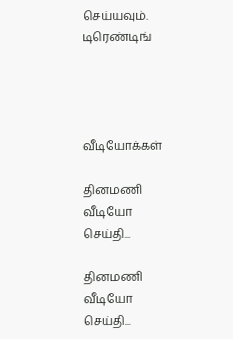செய்யவும்.
டிரெண்டிங்




வீடியோக்கள்

தினமணி வீடியோ செய்தி...

தினமணி வீடியோ செய்தி...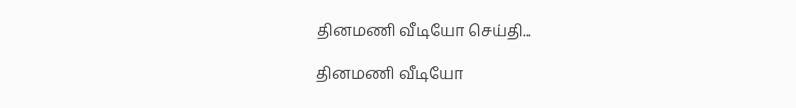தினமணி வீடியோ செய்தி...

தினமணி வீடியோ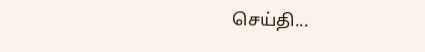செய்தி...